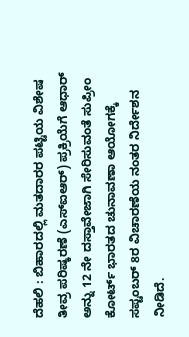ದೆಹಲಿ : ಬಿಹಾರದಲ್ಲಿ ಮತದಾರರ ಪಟ್ಟಿಯ ವಿಶೇಷ ತೀವ್ರ ಪರಿಷ್ಕರಣೆ (ಎಸ್ಐಆರ್) ಪ್ರಕ್ರಿಯೆಗೆ ಆಧಾರ್ ಅನ್ನು 12 ನೇ ದಸ್ತಾವೇಜಾಗಿ ಸೇರಿಸುವಂತೆ ಸುಪ್ರೀಂ ಕೋರ್ಟ್ ಭಾರತದ ಚುನಾವಣಾ ಆಯೋಗಕ್ಕೆ ಸಪ್ಟಂಬರ್ 8ರ ವಿಚಾರಣೆಯ ನಂತರ ನಿರ್ದೇಶನ ನೀಡಿದೆ.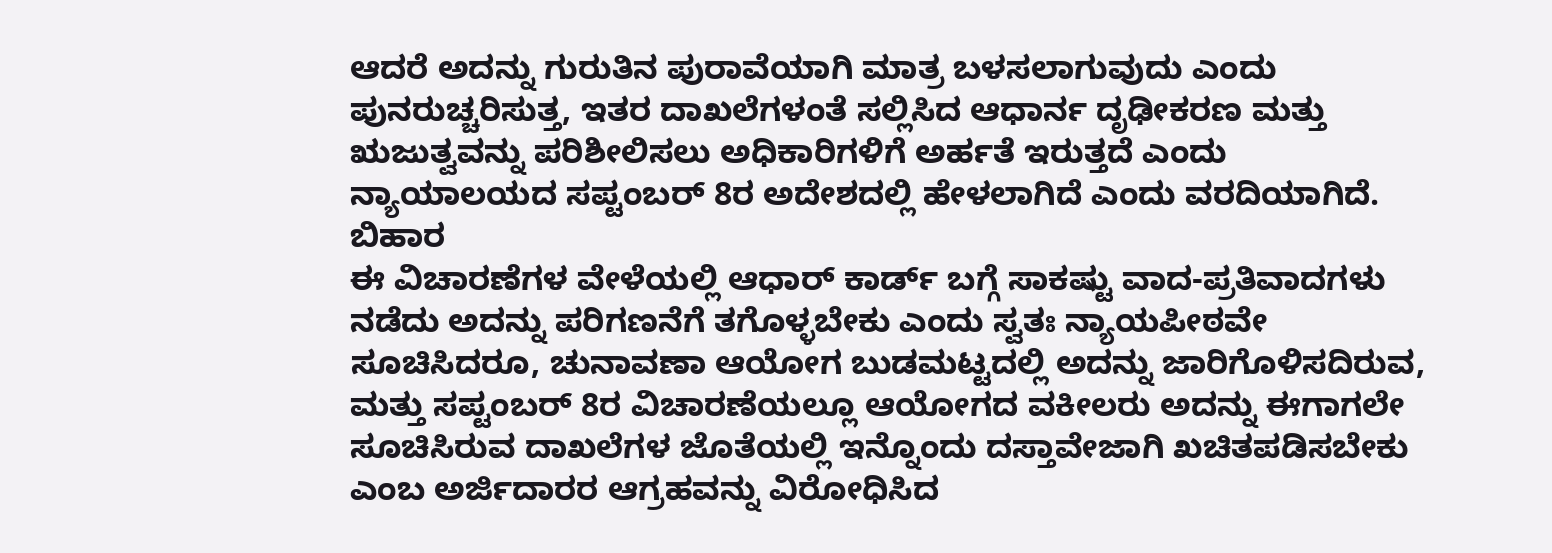ಆದರೆ ಅದನ್ನು ಗುರುತಿನ ಪುರಾವೆಯಾಗಿ ಮಾತ್ರ ಬಳಸಲಾಗುವುದು ಎಂದು ಪುನರುಚ್ಚರಿಸುತ್ತ, ಇತರ ದಾಖಲೆಗಳಂತೆ ಸಲ್ಲಿಸಿದ ಆಧಾರ್ನ ದೃಢೀಕರಣ ಮತ್ತು ಋಜುತ್ವವನ್ನು ಪರಿಶೀಲಿಸಲು ಅಧಿಕಾರಿಗಳಿಗೆ ಅರ್ಹತೆ ಇರುತ್ತದೆ ಎಂದು ನ್ಯಾಯಾಲಯದ ಸಪ್ಟಂಬರ್ 8ರ ಅದೇಶದಲ್ಲಿ ಹೇಳಲಾಗಿದೆ ಎಂದು ವರದಿಯಾಗಿದೆ. ಬಿಹಾರ
ಈ ವಿಚಾರಣೆಗಳ ವೇಳೆಯಲ್ಲಿ ಆಧಾರ್ ಕಾರ್ಡ್ ಬಗ್ಗೆ ಸಾಕಷ್ಟು ವಾದ-ಪ್ರತಿವಾದಗಳು ನಡೆದು ಅದನ್ನು ಪರಿಗಣನೆಗೆ ತಗೊಳ್ಳಬೇಕು ಎಂದು ಸ್ವತಃ ನ್ಯಾಯಪೀಠವೇ ಸೂಚಿಸಿದರೂ, ಚುನಾವಣಾ ಆಯೋಗ ಬುಡಮಟ್ಟದಲ್ಲಿ ಅದನ್ನು ಜಾರಿಗೊಳಿಸದಿರುವ, ಮತ್ತು ಸಪ್ಟಂಬರ್ 8ರ ವಿಚಾರಣೆಯಲ್ಲೂ ಆಯೋಗದ ವಕೀಲರು ಅದನ್ನು ಈಗಾಗಲೇ ಸೂಚಿಸಿರುವ ದಾಖಲೆಗಳ ಜೊತೆಯಲ್ಲಿ ಇನ್ನೊಂದು ದಸ್ತಾವೇಜಾಗಿ ಖಚಿತಪಡಿಸಬೇಕು ಎಂಬ ಅರ್ಜಿದಾರರ ಆಗ್ರಹವನ್ನು ವಿರೋಧಿಸಿದ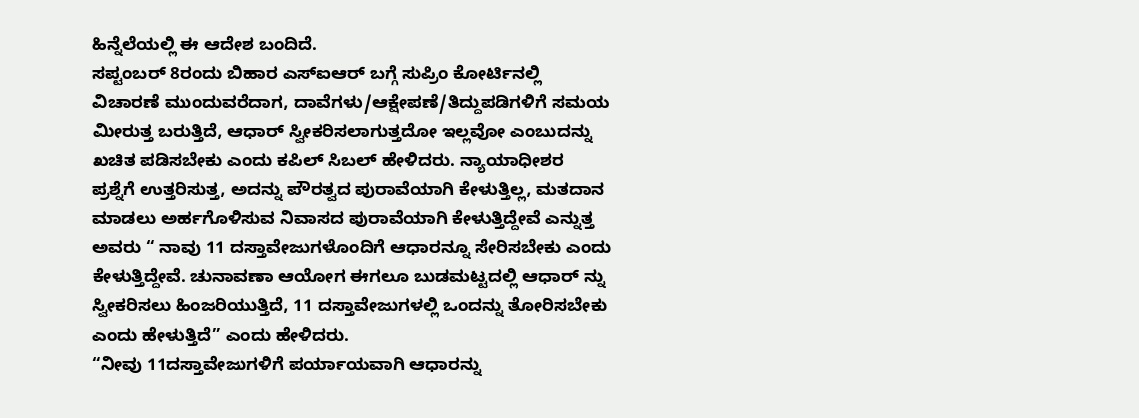ಹಿನ್ನೆಲೆಯಲ್ಲಿ ಈ ಆದೇಶ ಬಂದಿದೆ.
ಸಪ್ಟಂಬರ್ 8ರಂದು ಬಿಹಾರ ಎಸ್ಐಆರ್ ಬಗ್ಗೆ ಸುಪ್ರಿಂ ಕೋರ್ಟಿನಲ್ಲಿ ವಿಚಾರಣೆ ಮುಂದುವರೆದಾಗ, ದಾವೆಗಳು/ಆಕ್ಷೇಪಣೆ/ತಿದ್ದುಪಡಿಗಳಿಗೆ ಸಮಯ ಮೀರುತ್ತ ಬರುತ್ತಿದೆ, ಆಧಾರ್ ಸ್ವೀಕರಿಸಲಾಗುತ್ತದೋ ಇಲ್ಲವೋ ಎಂಬುದನ್ನು ಖಚಿತ ಪಡಿಸಬೇಕು ಎಂದು ಕಪಿಲ್ ಸಿಬಲ್ ಹೇಳಿದರು. ನ್ಯಾಯಾಧೀಶರ ಪ್ರಶ್ನೆಗೆ ಉತ್ತರಿಸುತ್ತ, ಅದನ್ನು ಪೌರತ್ವದ ಪುರಾವೆಯಾಗಿ ಕೇಳುತ್ತಿಲ್ಲ, ಮತದಾನ ಮಾಡಲು ಅರ್ಹಗೊಳಿಸುವ ನಿವಾಸದ ಪುರಾವೆಯಾಗಿ ಕೇಳುತ್ತಿದ್ದೇವೆ ಎನ್ನುತ್ತ ಅವರು “ ನಾವು 11 ದಸ್ತಾವೇಜುಗಳೊಂದಿಗೆ ಆಧಾರನ್ನೂ ಸೇರಿಸಬೇಕು ಎಂದು ಕೇಳುತ್ತಿದ್ದೇವೆ. ಚುನಾವಣಾ ಆಯೋಗ ಈಗಲೂ ಬುಡಮಟ್ಟದಲ್ಲಿ ಆಧಾರ್ ನ್ನು ಸ್ವೀಕರಿಸಲು ಹಿಂಜರಿಯುತ್ತಿದೆ, 11 ದಸ್ತಾವೇಜುಗಳಲ್ಲಿ ಒಂದನ್ನು ತೋರಿಸಬೇಕು ಎಂದು ಹೇಳುತ್ತಿದೆ” ಎಂದು ಹೇಳಿದರು.
“ನೀವು 11ದಸ್ತಾವೇಜುಗಳಿಗೆ ಪರ್ಯಾಯವಾಗಿ ಆಧಾರನ್ನು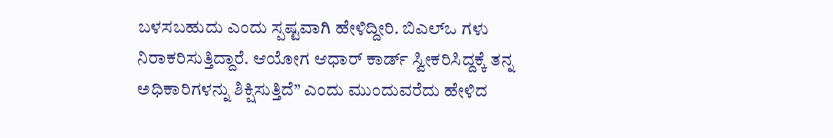ಬಳಸಬಹುದು ಎಂದು ಸ್ಪಷ್ಟವಾಗಿ ಹೇಳಿದ್ದೀರಿ. ಬಿಎಲ್ಒ ಗಳು ನಿರಾಕರಿಸುತ್ತಿದ್ದಾರೆ. ಆಯೋಗ ಆಧಾರ್ ಕಾರ್ಡ್ ಸ್ವೀಕರಿಸಿದ್ದಕ್ಕೆ ತನ್ನ ಅಧಿಕಾರಿಗಳನ್ನು ಶಿಕ್ಷಿಸುತ್ತಿದೆ” ಎಂದು ಮುಂದುವರೆದು ಹೇಳಿದ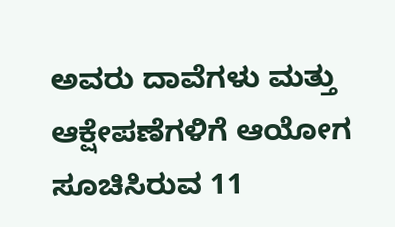ಅವರು ದಾವೆಗಳು ಮತ್ತು ಆಕ್ಷೇಪಣೆಗಳಿಗೆ ಆಯೋಗ ಸೂಚಿಸಿರುವ 11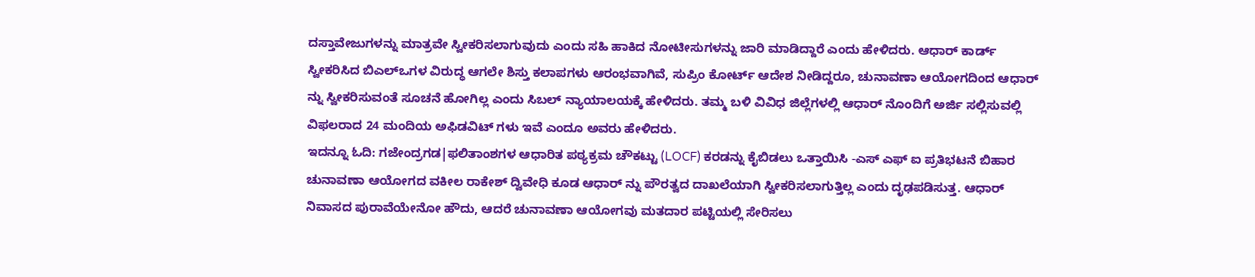ದಸ್ತಾವೇಜುಗಳನ್ನು ಮಾತ್ರವೇ ಸ್ವೀಕರಿಸಲಾಗುವುದು ಎಂದು ಸಹಿ ಹಾಕಿದ ನೋಟೀಸುಗಳನ್ನು ಜಾರಿ ಮಾಡಿದ್ದಾರೆ ಎಂದು ಹೇಳಿದರು. ಆಧಾರ್ ಕಾರ್ಡ್ ಸ್ವೀಕರಿಸಿದ ಬಿಎಲ್ಒಗಳ ವಿರುದ್ಧ ಆಗಲೇ ಶಿಸ್ತು ಕಲಾಪಗಳು ಆರಂಭವಾಗಿವೆ, ಸುಪ್ರಿಂ ಕೋರ್ಟ್ ಆದೇಶ ನೀಡಿದ್ದರೂ, ಚುನಾವಣಾ ಆಯೋಗದಿಂದ ಆಧಾರ್ ನ್ನು ಸ್ವೀಕರಿಸುವಂತೆ ಸೂಚನೆ ಹೋಗಿಲ್ಲ ಎಂದು ಸಿಬಲ್ ನ್ಯಾಯಾಲಯಕ್ಕೆ ಹೇಳಿದರು. ತಮ್ಮ ಬಳಿ ವಿವಿಧ ಜಿಲ್ಲೆಗಳಲ್ಲಿ ಆಧಾರ್ ನೊಂದಿಗೆ ಅರ್ಜಿ ಸಲ್ಲಿಸುವಲ್ಲಿ ವಿಫಲರಾದ 24 ಮಂದಿಯ ಅಫಿಡವಿಟ್ ಗಳು ಇವೆ ಎಂದೂ ಅವರು ಹೇಳಿದರು.
ಇದನ್ನೂ ಓದಿ: ಗಜೇಂದ್ರಗಡ|ಫಲಿತಾಂಶಗಳ ಆಧಾರಿತ ಪಠ್ಯಕ್ರಮ ಚೌಕಟ್ಟು (LOCF) ಕರಡನ್ನು ಕೈಬಿಡಲು ಒತ್ತಾಯಿಸಿ -ಎಸ್ ಎಫ್ ಐ ಪ್ರತಿಭಟನೆ ಬಿಹಾರ
ಚುನಾವಣಾ ಆಯೋಗದ ವಕೀಲ ರಾಕೇಶ್ ದ್ವಿವೇಧಿ ಕೂಡ ಆಧಾರ್ ನ್ನು ಪೌರತ್ವದ ದಾಖಲೆಯಾಗಿ ಸ್ವೀಕರಿಸಲಾಗುತ್ತಿಲ್ಲ ಎಂದು ದೃಢಪಡಿಸುತ್ತ. ಆಧಾರ್ ನಿವಾಸದ ಪುರಾವೆಯೇನೋ ಹೌದು, ಆದರೆ ಚುನಾವಣಾ ಆಯೋಗವು ಮತದಾರ ಪಟ್ಟಿಯಲ್ಲಿ ಸೇರಿಸಲು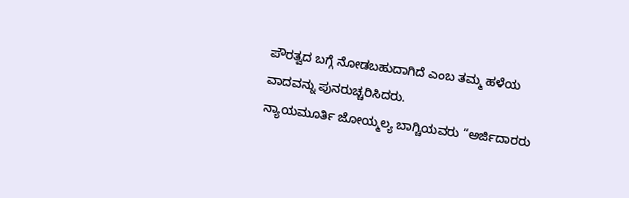ಪೌರತ್ವದ ಬಗ್ಗೆ ನೋಡಬಹುದಾಗಿದೆ ಎಂಬ ತಮ್ಮ ಹಳೆಯ ವಾದವನ್ನು ಪುನರುಚ್ಚರಿಸಿದರು.
ನ್ಯಾಯಮೂರ್ತಿ ಜೋಯ್ಮಲ್ಯ ಬಾಗ್ಚಿಯವರು “ಅರ್ಜಿದಾರರು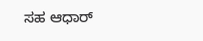ಸಹ ಆಧಾರ್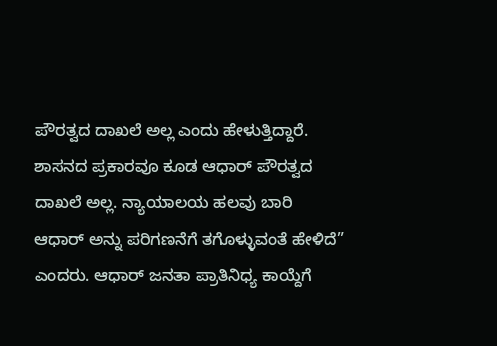ಪೌರತ್ವದ ದಾಖಲೆ ಅಲ್ಲ ಎಂದು ಹೇಳುತ್ತಿದ್ದಾರೆ. ಶಾಸನದ ಪ್ರಕಾರವೂ ಕೂಡ ಆಧಾರ್ ಪೌರತ್ವದ ದಾಖಲೆ ಅಲ್ಲ. ನ್ಯಾಯಾಲಯ ಹಲವು ಬಾರಿ ಆಧಾರ್ ಅನ್ನು ಪರಿಗಣನೆಗೆ ತಗೊಳ್ಳುವಂತೆ ಹೇಳಿದೆ” ಎಂದರು. ಆಧಾರ್ ಜನತಾ ಪ್ರಾತಿನಿಧ್ಯ ಕಾಯ್ದೆಗೆ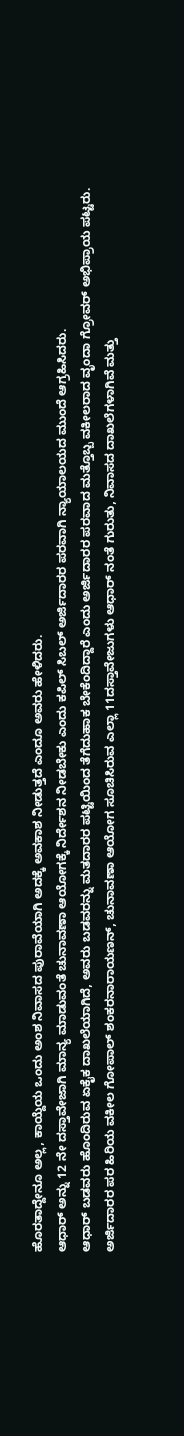ಹೊರತಾದ್ದೇನೂ ಅಲ್ಲ, ಕಾಯ್ದೆಯ ಒಂದು ಅಂಶ ನಿವಾಸದ ಪುರಾವೆಯಾಗಿ ಅದಕ್ಕೆ ಅವಕಾಶ ನೀಡುತ್ತದೆ ಎಂದೂ ಅವರು ಹೇಳಿದರು.
ಆಧಾರ್ ಅನ್ನು 12 ನೇ ದಸ್ತಾವೇಜಾಗಿ ಮಾನ್ಯ ಮಾಡುವಂತೆ ಚುನಾವಣಾ ಆಯೋಗಕ್ಕೆ ನಿರ್ದೇಶನ ನೀಡಬೇಕು ಎಂದು ಕಪಿಲ್ ಸಿಬಲ್ ಅರ್ಜಿದಾರರ ಪರವಾಗಿ ನ್ಯಾಯಾಲಯದ ಮುಂದೆ ಆಗ್ರಹಿಸಿದರು.
ಆಧಾರ್ ಬಡವರು ಹೊಂದಿರುವ ಏಕೈಕ ದಾಖಲೆಯಾಗಿದೆ, ಅವರು ಬಡವರನ್ನು ಮತದಾರರ ಪಟ್ಟಿಯಿಂದ ತೆಗೆದುಹಾಕ ಬೇಕೆಂದಿದ್ದಾರೆ ಎಂದು ಅರ್ಜಿದಾರರ ಪರವಾದ ಮತ್ತೊಬ್ಬ ವಕೀಲರಾದ ವೃಂದಾ ಗ್ರೋವರ್ ಅಭಿಪ್ರಾಯ ಪಟ್ಟರು.
ಅರ್ಜಿದಾರರ ಪರ ಹಿರಿಯ ವಕೀಲ ಗೋಪಾಲ್ ಶಂಕರನಾರಾಯಣನ್, ಚುನಾವಣಾ ಆಯೋಗ ಸೂಚಿಸಿರುವ ಎಲ್ಲಾ 11ದಸ್ತಾವೇಜುಗಳು ಆಧಾರ್ ನಂತೆ ಗುರುತು, ನಿವಾಸದ ದಾಖಲೆಗಳಾಗಿವೆ ಮತ್ತು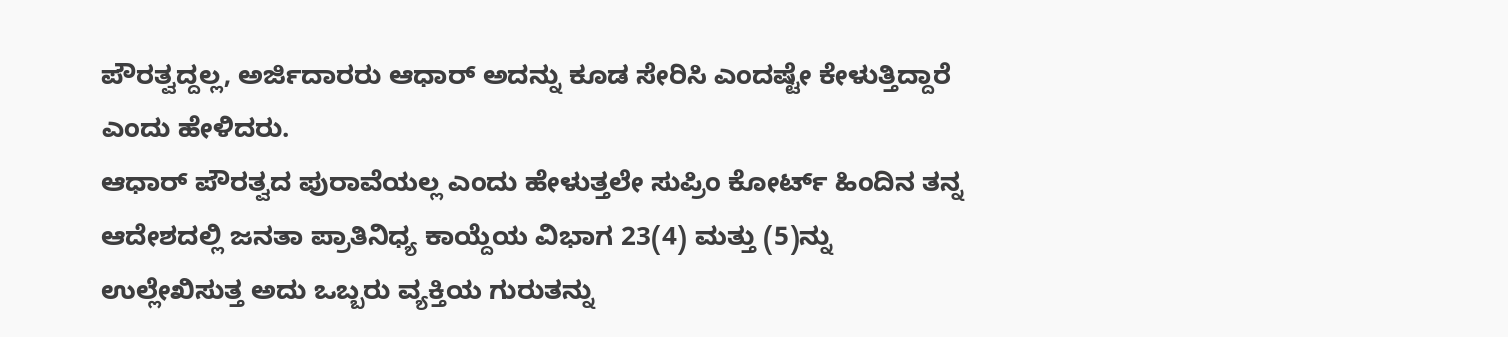ಪೌರತ್ವದ್ದಲ್ಲ, ಅರ್ಜಿದಾರರು ಆಧಾರ್ ಅದನ್ನು ಕೂಡ ಸೇರಿಸಿ ಎಂದಷ್ಟೇ ಕೇಳುತ್ತಿದ್ದಾರೆ ಎಂದು ಹೇಳಿದರು.
ಆಧಾರ್ ಪೌರತ್ವದ ಪುರಾವೆಯಲ್ಲ ಎಂದು ಹೇಳುತ್ತಲೇ ಸುಪ್ರಿಂ ಕೋರ್ಟ್ ಹಿಂದಿನ ತನ್ನ ಆದೇಶದಲ್ಲಿ ಜನತಾ ಪ್ರಾತಿನಿಧ್ಯ ಕಾಯ್ದೆಯ ವಿಭಾಗ 23(4) ಮತ್ತು (5)ನ್ನು ಉಲ್ಲೇಖಿಸುತ್ತ ಅದು ಒಬ್ಬರು ವ್ಯಕ್ತಿಯ ಗುರುತನ್ನು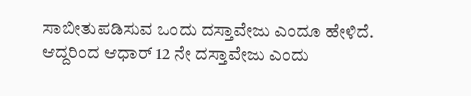ಸಾಬೀತುಪಡಿಸುವ ಒಂದು ದಸ್ತಾವೇಜು ಎಂದೂ ಹೇಳಿದೆ.
ಆದ್ದರಿಂದ ಆಧಾರ್ 12 ನೇ ದಸ್ತಾವೇಜು ಎಂದು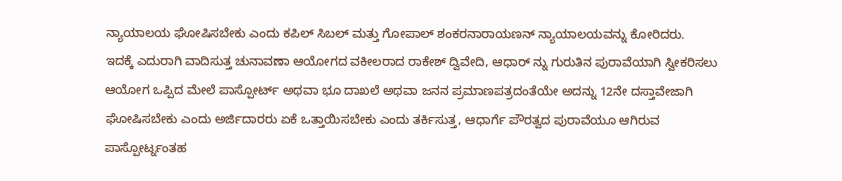ನ್ಯಾಯಾಲಯ ಘೋಷಿಸಬೇಕು ಎಂದು ಕಪಿಲ್ ಸಿಬಲ್ ಮತ್ತು ಗೋಪಾಲ್ ಶಂಕರನಾರಾಯಣನ್ ನ್ಯಾಯಾಲಯವನ್ನು ಕೋರಿದರು.
ಇದಕ್ಕೆ ಎದುರಾಗಿ ವಾದಿಸುತ್ತ ಚುನಾವಣಾ ಆಯೋಗದ ವಕೀಲರಾದ ರಾಕೇಶ್ ದ್ವಿವೇದಿ, ಆಧಾರ್ ನ್ನು ಗುರುತಿನ ಪುರಾವೆಯಾಗಿ ಸ್ವೀಕರಿಸಲು ಆಯೋಗ ಒಪ್ಪಿದ ಮೇಲೆ ಪಾಸ್ಪೋರ್ಟ್ ಅಥವಾ ಭೂ ದಾಖಲೆ ಅಥವಾ ಜನನ ಪ್ರಮಾಣಪತ್ರದಂತೆಯೇ ಅದನ್ನು 12ನೇ ದಸ್ತಾವೇಜಾಗಿ ಘೋಷಿಸಬೇಕು ಎಂದು ಅರ್ಜಿದಾರರು ಏಕೆ ಒತ್ತಾಯಿಸಬೇಕು ಎಂದು ತರ್ಕಿಸುತ್ತ, ಆಧಾರ್ಗೆ ಪೌರತ್ವದ ಪುರಾವೆಯೂ ಆಗಿರುವ ಪಾಸ್ಪೋರ್ಟ್ನಂತಹ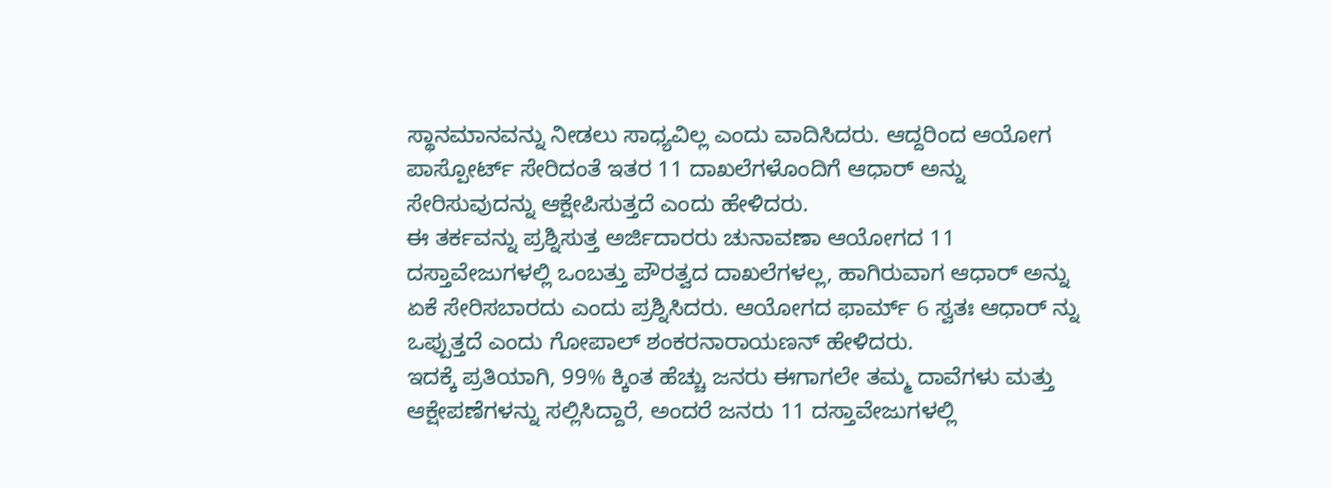ಸ್ಥಾನಮಾನವನ್ನು ನೀಡಲು ಸಾಧ್ಯವಿಲ್ಲ ಎಂದು ವಾದಿಸಿದರು. ಆದ್ದರಿಂದ ಆಯೋಗ ಪಾಸ್ಪೋರ್ಟ್ ಸೇರಿದಂತೆ ಇತರ 11 ದಾಖಲೆಗಳೊಂದಿಗೆ ಆಧಾರ್ ಅನ್ನು ಸೇರಿಸುವುದನ್ನು ಆಕ್ಷೇಪಿಸುತ್ತದೆ ಎಂದು ಹೇಳಿದರು.
ಈ ತರ್ಕವನ್ನು ಪ್ರಶ್ನಿಸುತ್ತ ಅರ್ಜಿದಾರರು ಚುನಾವಣಾ ಆಯೋಗದ 11 ದಸ್ತಾವೇಜುಗಳಲ್ಲಿ ಒಂಬತ್ತು ಪೌರತ್ವದ ದಾಖಲೆಗಳಲ್ಲ, ಹಾಗಿರುವಾಗ ಆಧಾರ್ ಅನ್ನು ಏಕೆ ಸೇರಿಸಬಾರದು ಎಂದು ಪ್ರಶ್ನಿಸಿದರು. ಆಯೋಗದ ಫಾರ್ಮ್ 6 ಸ್ವತಃ ಆಧಾರ್ ನ್ನು ಒಪ್ಪುತ್ತದೆ ಎಂದು ಗೋಪಾಲ್ ಶಂಕರನಾರಾಯಣನ್ ಹೇಳಿದರು.
ಇದಕ್ಕೆ ಪ್ರತಿಯಾಗಿ, 99% ಕ್ಕಿಂತ ಹೆಚ್ಚು ಜನರು ಈಗಾಗಲೇ ತಮ್ಮ ದಾವೆಗಳು ಮತ್ತು ಆಕ್ಷೇಪಣೆಗಳನ್ನು ಸಲ್ಲಿಸಿದ್ದಾರೆ, ಅಂದರೆ ಜನರು 11 ದಸ್ತಾವೇಜುಗಳಲ್ಲಿ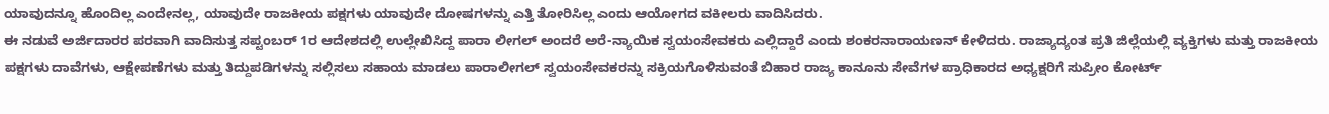ಯಾವುದನ್ನೂ ಹೊಂದಿಲ್ಲ ಎಂದೇನಲ್ಲ, ಯಾವುದೇ ರಾಜಕೀಯ ಪಕ್ಷಗಳು ಯಾವುದೇ ದೋಷಗಳನ್ನು ಎತ್ತಿ ತೋರಿಸಿಲ್ಲ ಎಂದು ಆಯೋಗದ ವಕೀಲರು ವಾದಿಸಿದರು.
ಈ ನಡುವೆ ಅರ್ಜಿದಾರರ ಪರವಾಗಿ ವಾದಿಸುತ್ತ ಸಪ್ಟಂಬರ್ 1ರ ಆದೇಶದಲ್ಲಿ ಉಲ್ಲೇಖಿಸಿದ್ದ ಪಾರಾ ಲೀಗಲ್ ಅಂದರೆ ಅರೆ-ನ್ಯಾಯಿಕ ಸ್ವಯಂಸೇವಕರು ಎಲ್ಲಿದ್ದಾರೆ ಎಂದು ಶಂಕರನಾರಾಯಣನ್ ಕೇಳಿದರು. ರಾಜ್ಯಾದ್ಯಂತ ಪ್ರತಿ ಜಿಲ್ಲೆಯಲ್ಲಿ ವ್ಯಕ್ತಿಗಳು ಮತ್ತು ರಾಜಕೀಯ ಪಕ್ಷಗಳು ದಾವೆಗಳು, ಆಕ್ಷೇಪಣೆಗಳು ಮತ್ತು ತಿದ್ದುಪಡಿಗಳನ್ನು ಸಲ್ಲಿಸಲು ಸಹಾಯ ಮಾಡಲು ಪಾರಾಲೀಗಲ್ ಸ್ವಯಂಸೇವಕರನ್ನು ಸಕ್ರಿಯಗೊಳಿಸುವಂತೆ ಬಿಹಾರ ರಾಜ್ಯ ಕಾನೂನು ಸೇವೆಗಳ ಪ್ರಾಧಿಕಾರದ ಅಧ್ಯಕ್ಷರಿಗೆ ಸುಪ್ರೀಂ ಕೋರ್ಟ್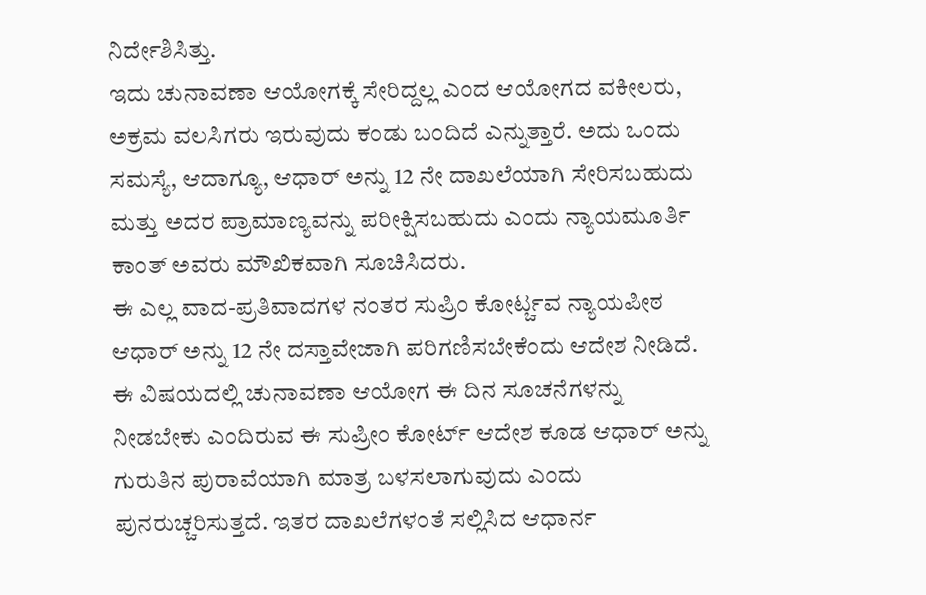ನಿರ್ದೇಶಿಸಿತ್ತು.
ಇದು ಚುನಾವಣಾ ಆಯೋಗಕ್ಕೆ ಸೇರಿದ್ದಲ್ಲ ಎಂದ ಆಯೋಗದ ವಕೀಲರು, ಅಕ್ರಮ ವಲಸಿಗರು ಇರುವುದು ಕಂಡು ಬಂದಿದೆ ಎನ್ನುತ್ತಾರೆ. ಅದು ಒಂದು ಸಮಸ್ಯೆ, ಆದಾಗ್ಯೂ, ಆಧಾರ್ ಅನ್ನು 12 ನೇ ದಾಖಲೆಯಾಗಿ ಸೇರಿಸಬಹುದು ಮತ್ತು ಅದರ ಪ್ರಾಮಾಣ್ಯವನ್ನು ಪರೀಕ್ಷಿಸಬಹುದು ಎಂದು ನ್ಯಾಯಮೂರ್ತಿ ಕಾಂತ್ ಅವರು ಮೌಖಿಕವಾಗಿ ಸೂಚಿಸಿದರು.
ಈ ಎಲ್ಲ ವಾದ-ಪ್ರತಿವಾದಗಳ ನಂತರ ಸುಪ್ರಿಂ ಕೋರ್ಟ್ಚವ ನ್ಯಾಯಪೀಠ ಆಧಾರ್ ಅನ್ನು 12 ನೇ ದಸ್ತಾವೇಜಾಗಿ ಪರಿಗಣಿಸಬೇಕೆಂದು ಆದೇಶ ನೀಡಿದೆ. ಈ ವಿಷಯದಲ್ಲಿ ಚುನಾವಣಾ ಆಯೋಗ ಈ ದಿನ ಸೂಚನೆಗಳನ್ನು ನೀಡಬೇಕು ಎಂದಿರುವ ಈ ಸುಪ್ರೀಂ ಕೋರ್ಟ್ ಆದೇಶ ಕೂಡ ಆಧಾರ್ ಅನ್ನು ಗುರುತಿನ ಪುರಾವೆಯಾಗಿ ಮಾತ್ರ ಬಳಸಲಾಗುವುದು ಎಂದು ಪುನರುಚ್ಚರಿಸುತ್ತದೆ. ಇತರ ದಾಖಲೆಗಳಂತೆ ಸಲ್ಲಿಸಿದ ಆಧಾರ್ನ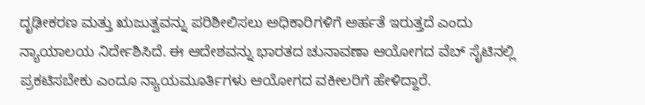ದೃಢೀಕರಣ ಮತ್ತು ಋಜುತ್ವವನ್ನು ಪರಿಶೀಲಿಸಲು ಅಧಿಕಾರಿಗಳಿಗೆ ಅರ್ಹತೆ ಇರುತ್ತದೆ ಎಂದು ನ್ಯಾಯಾಲಯ ನಿರ್ದೇಶಿಸಿದೆ. ಈ ಆದೇಶವನ್ನು ಭಾರತದ ಚುನಾವಣಾ ಆಯೋಗದ ವೆಬ್ ಸೈಟಿನಲ್ಲಿ ಪ್ರಕಟಿಸಬೇಕು ಎಂದೂ ನ್ಯಾಯಮೂರ್ತಿಗಳು ಆಯೋಗದ ವಕೀಲರಿಗೆ ಹೇಳಿದ್ದಾರೆ.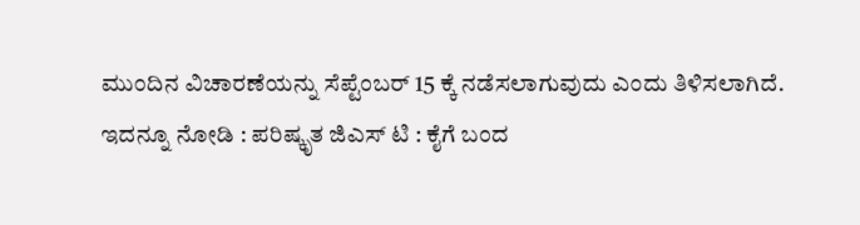ಮುಂದಿನ ವಿಚಾರಣೆಯನ್ನು ಸೆಪ್ಟೆಂಬರ್ 15 ಕ್ಕೆ ನಡೆಸಲಾಗುವುದು ಎಂದು ತಿಳಿಸಲಾಗಿದೆ.
ಇದನ್ನೂ ನೋಡಿ : ಪರಿಷ್ಕೃತ ಜಿಎಸ್ ಟಿ : ಕೈಗೆ ಬಂದ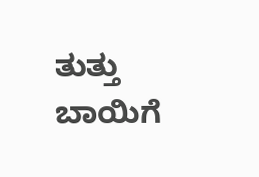ತುತ್ತು ಬಾಯಿಗೆ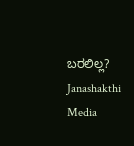ಬರಲಿಲ್ಲ? Janashakthi Media